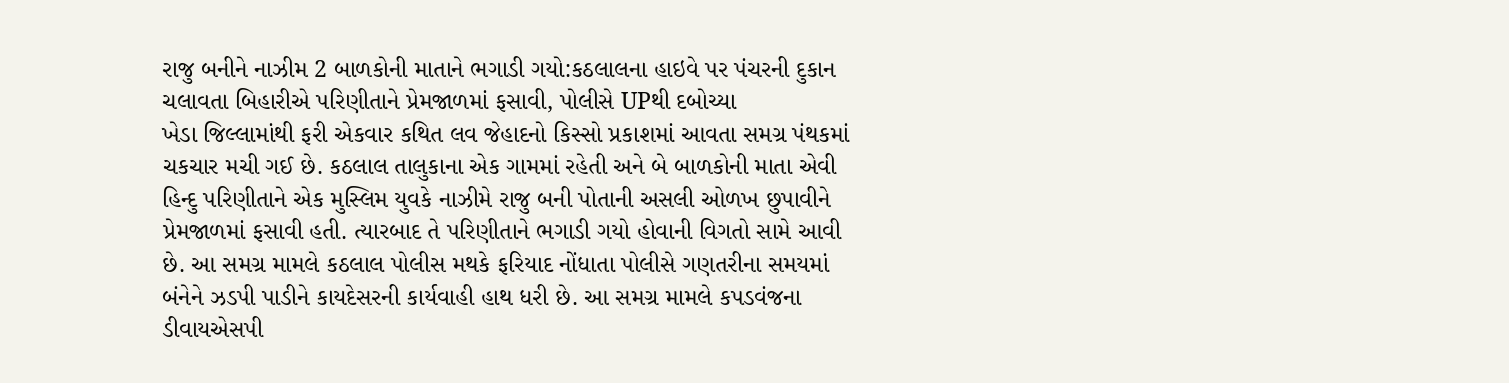રાજુ બનીને નાઝીમ 2 બાળકોની માતાને ભગાડી ગયો:કઠલાલના હાઇવે પર પંચરની દુકાન ચલાવતા બિહારીએ પરિણીતાને પ્રેમજાળમાં ફસાવી, પોલીસે UPથી દબોચ્યા
ખેડા જિલ્લામાંથી ફરી એકવાર કથિત લવ જેહાદનો કિસ્સો પ્રકાશમાં આવતા સમગ્ર પંથકમાં ચકચાર મચી ગઈ છે. કઠલાલ તાલુકાના એક ગામમાં રહેતી અને બે બાળકોની માતા એવી હિન્દુ પરિણીતાને એક મુસ્લિમ યુવકે નાઝીમે રાજુ બની પોતાની અસલી ઓળખ છુપાવીને પ્રેમજાળમાં ફસાવી હતી. ત્યારબાદ તે પરિણીતાને ભગાડી ગયો હોવાની વિગતો સામે આવી છે. આ સમગ્ર મામલે કઠલાલ પોલીસ મથકે ફરિયાદ નોંધાતા પોલીસે ગણતરીના સમયમાં બંનેને ઝડપી પાડીને કાયદેસરની કાર્યવાહી હાથ ધરી છે. આ સમગ્ર મામલે કપડવંજના ડીવાયએસપી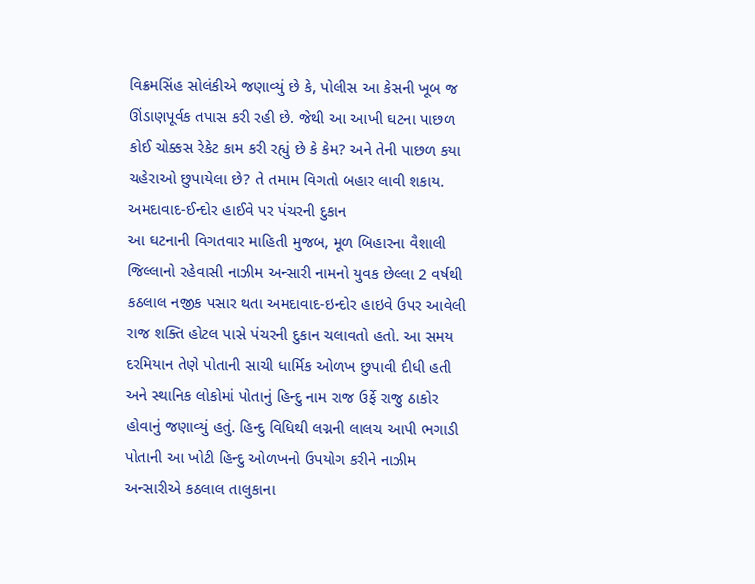વિક્રમસિંહ સોલંકીએ જણાવ્યું છે કે, પોલીસ આ કેસની ખૂબ જ ઊંડાણપૂર્વક તપાસ કરી રહી છે. જેથી આ આખી ઘટના પાછળ કોઈ ચોક્કસ રેકેટ કામ કરી રહ્યું છે કે કેમ? અને તેની પાછળ કયા ચહેરાઓ છુપાયેલા છે? તે તમામ વિગતો બહાર લાવી શકાય. અમદાવાદ-ઈન્દોર હાઈવે પર પંચરની દુકાન
આ ઘટનાની વિગતવાર માહિતી મુજબ, મૂળ બિહારના વૈશાલી જિલ્લાનો રહેવાસી નાઝીમ અન્સારી નામનો યુવક છેલ્લા 2 વર્ષથી કઠલાલ નજીક પસાર થતા અમદાવાદ-ઇન્દોર હાઇવે ઉપર આવેલી રાજ શક્તિ હોટલ પાસે પંચરની દુકાન ચલાવતો હતો. આ સમય દરમિયાન તેણે પોતાની સાચી ધાર્મિક ઓળખ છુપાવી દીધી હતી અને સ્થાનિક લોકોમાં પોતાનું હિન્દુ નામ રાજ ઉર્ફે રાજુ ઠાકોર હોવાનું જણાવ્યું હતું. હિન્દુ વિધિથી લગ્નની લાલચ આપી ભગાડી
પોતાની આ ખોટી હિન્દુ ઓળખનો ઉપયોગ કરીને નાઝીમ અન્સારીએ કઠલાલ તાલુકાના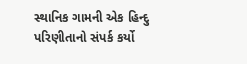સ્થાનિક ગામની એક હિન્દુ પરિણીતાનો સંપર્ક કર્યો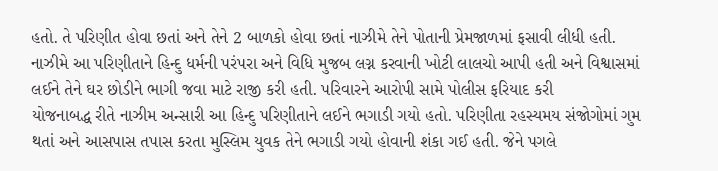હતો. તે પરિણીત હોવા છતાં અને તેને 2 બાળકો હોવા છતાં નાઝીમે તેને પોતાની પ્રેમજાળમાં ફસાવી લીધી હતી. નાઝીમે આ પરિણીતાને હિન્દુ ધર્મની પરંપરા અને વિધિ મુજબ લગ્ન કરવાની ખોટી લાલચો આપી હતી અને વિશ્વાસમાં લઈને તેને ઘર છોડીને ભાગી જવા માટે રાજી કરી હતી. પરિવારને આરોપી સામે પોલીસ ફરિયાદ કરી
યોજનાબદ્ધ રીતે નાઝીમ અન્સારી આ હિન્દુ પરિણીતાને લઈને ભગાડી ગયો હતો. પરિણીતા રહસ્યમય સંજોગોમાં ગુમ થતાં અને આસપાસ તપાસ કરતા મુસ્લિમ યુવક તેને ભગાડી ગયો હોવાની શંકા ગઈ હતી. જેને પગલે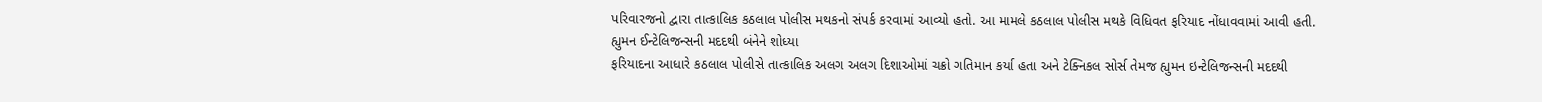પરિવારજનો દ્વારા તાત્કાલિક કઠલાલ પોલીસ મથકનો સંપર્ક કરવામાં આવ્યો હતો. આ મામલે કઠલાલ પોલીસ મથકે વિધિવત ફરિયાદ નોંધાવવામાં આવી હતી. હ્યુમન ઈન્ટેલિજન્સની મદદથી બંનેને શોધ્યા
ફરિયાદના આધારે કઠલાલ પોલીસે તાત્કાલિક અલગ અલગ દિશાઓમાં ચક્રો ગતિમાન કર્યા હતા અને ટેક્નિકલ સોર્સ તેમજ હ્યુમન ઇન્ટેલિજન્સની મદદથી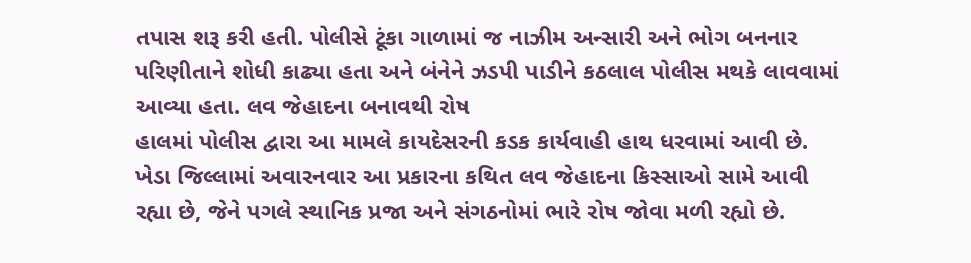તપાસ શરૂ કરી હતી. પોલીસે ટૂંકા ગાળામાં જ નાઝીમ અન્સારી અને ભોગ બનનાર પરિણીતાને શોધી કાઢ્યા હતા અને બંનેને ઝડપી પાડીને કઠલાલ પોલીસ મથકે લાવવામાં આવ્યા હતા. લવ જેહાદના બનાવથી રોષ
હાલમાં પોલીસ દ્વારા આ મામલે કાયદેસરની કડક કાર્યવાહી હાથ ધરવામાં આવી છે. ખેડા જિલ્લામાં અવારનવાર આ પ્રકારના કથિત લવ જેહાદના કિસ્સાઓ સામે આવી રહ્યા છે, જેને પગલે સ્થાનિક પ્રજા અને સંગઠનોમાં ભારે રોષ જોવા મળી રહ્યો છે.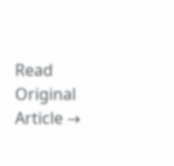Read Original Article →